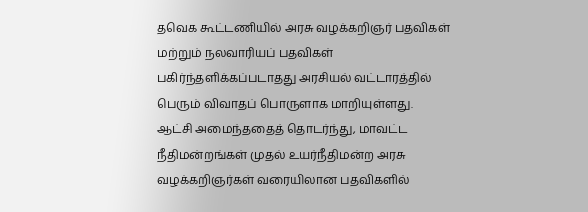தவெக கூட்டணியில் அரசு வழக்கறிஞர் பதவிகள் மற்றும் நலவாரியப் பதவிகள் பகிர்ந்தளிக்கப்படாதது அரசியல் வட்டாரத்தில் பெரும் விவாதப் பொருளாக மாறியுள்ளது. ஆட்சி அமைந்ததைத் தொடர்ந்து, மாவட்ட நீதிமன்றங்கள் முதல் உயர்நீதிமன்ற அரசு வழக்கறிஞர்கள் வரையிலான பதவிகளில்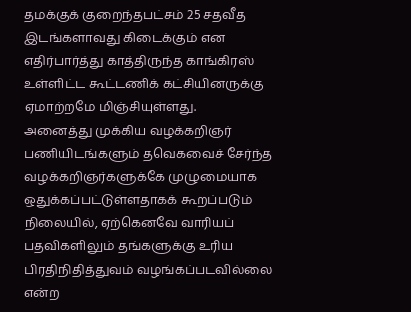தமக்குக் குறைந்தபட்சம் 25 சதவீத இடங்களாவது கிடைக்கும் என எதிர்பார்த்து காத்திருந்த காங்கிரஸ் உள்ளிட்ட கூட்டணிக் கட்சியினருக்கு ஏமாற்றமே மிஞ்சியுள்ளது.
அனைத்து முக்கிய வழக்கறிஞர் பணியிடங்களும் தவெகவைச் சேர்ந்த வழக்கறிஞர்களுக்கே முழுமையாக ஒதுக்கப்பட்டுள்ளதாகக் கூறப்படும் நிலையில், ஏற்கெனவே வாரியப் பதவிகளிலும் தங்களுக்கு உரிய பிரதிநிதித்துவம் வழங்கப்படவில்லை என்ற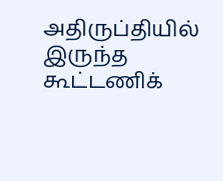அதிருப்தியில் இருந்த கூட்டணிக்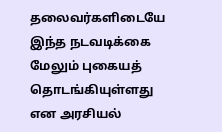தலைவர்களிடையே இந்த நடவடிக்கை மேலும் புகையத் தொடங்கியுள்ளது என அரசியல்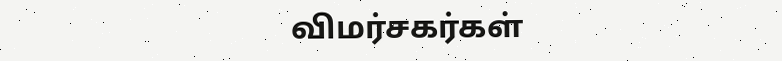விமர்சகர்கள்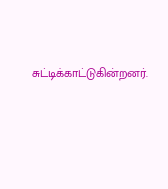சுட்டிக்காட்டுகின்றனர்.